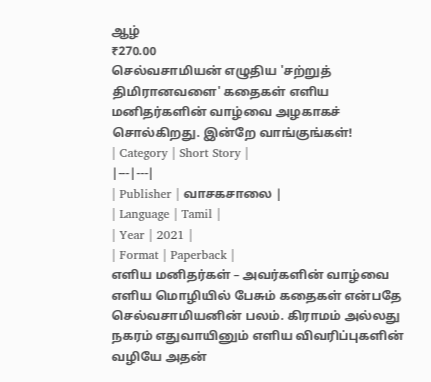ஆழ்
₹270.00
செல்வசாமியன் எழுதிய 'சற்றுத் திமிரானவளை' கதைகள் எளிய மனிதர்களின் வாழ்வை அழகாகச் சொல்கிறது. இன்றே வாங்குங்கள்!
| Category | Short Story |
|---|---|
| Publisher | வாசகசாலை |
| Language | Tamil |
| Year | 2021 |
| Format | Paperback |
எளிய மனிதர்கள் – அவர்களின் வாழ்வை எளிய மொழியில் பேசும் கதைகள் என்பதே செல்வசாமியனின் பலம். கிராமம் அல்லது நகரம் எதுவாயினும் எளிய விவரிப்புகளின் வழியே அதன்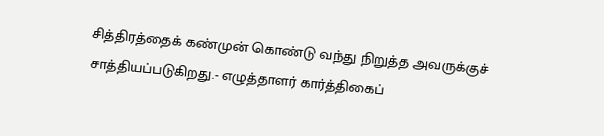சித்திரத்தைக் கண்முன் கொண்டு வந்து நிறுத்த அவருக்குச் சாத்தியப்படுகிறது.- எழுத்தாளர் கார்த்திகைப்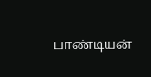பாண்டியன்